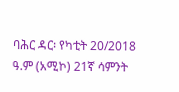ባሕር ዳር፡ የካቲት 20/2018 ዓ.ም (አሚኮ) 21ኛ ሳምንት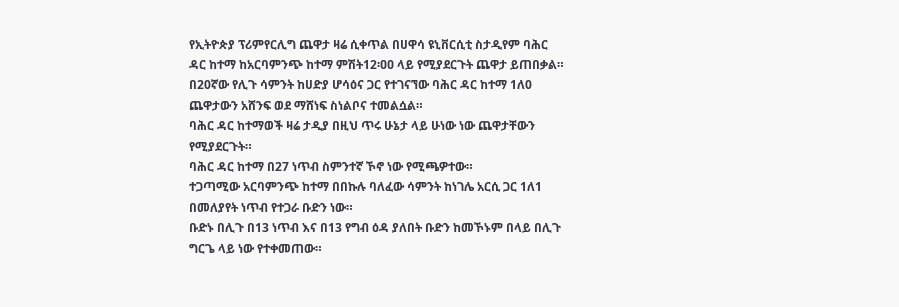የኢትዮጵያ ፕሪምየርሊግ ጨዋታ ዛሬ ሲቀጥል በሀዋሳ ዩኒቨርሲቲ ስታዲየም ባሕር ዳር ከተማ ከአርባምንጭ ከተማ ምሽት12፡ዐዐ ላይ የሚያደርጉት ጨዋታ ይጠበቃል።
በ20ኛው የሊጉ ሳምንት ከሀድያ ሆሳዕና ጋር የተገናኘው ባሕር ዳር ከተማ 1ለ0 ጨዋታውን አሸንፍ ወደ ማሸነፍ ስነልቦና ተመልሷል።
ባሕር ዳር ከተማወች ዛሬ ታዲያ በዚህ ጥሩ ሁኔታ ላይ ሁነው ነው ጨዋታቸውን የሚያደርጉት።
ባሕር ዳር ከተማ በ27 ነጥብ ስምንተኛ ኾኖ ነው የሚጫዎተው።
ተጋጣሚው አርባምንጭ ከተማ በበኩሉ ባለፈው ሳምንት ከነገሌ አርሲ ጋር 1ለ1 በመለያየት ነጥብ የተጋራ ቡድን ነው።
ቡድኑ በሊጉ በ13 ነጥብ እና በ13 የግብ ዕዳ ያለበት ቡድን ከመኾኑም በላይ በሊጉ ግርጌ ላይ ነው የተቀመጠው።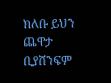ክለቡ ይህን ጨዋታ ቢያሸንፍም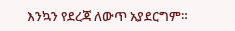እንኳን የደረጃ ለውጥ አያደርግም።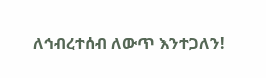ለኅብረተሰብ ለውጥ እንተጋለን!